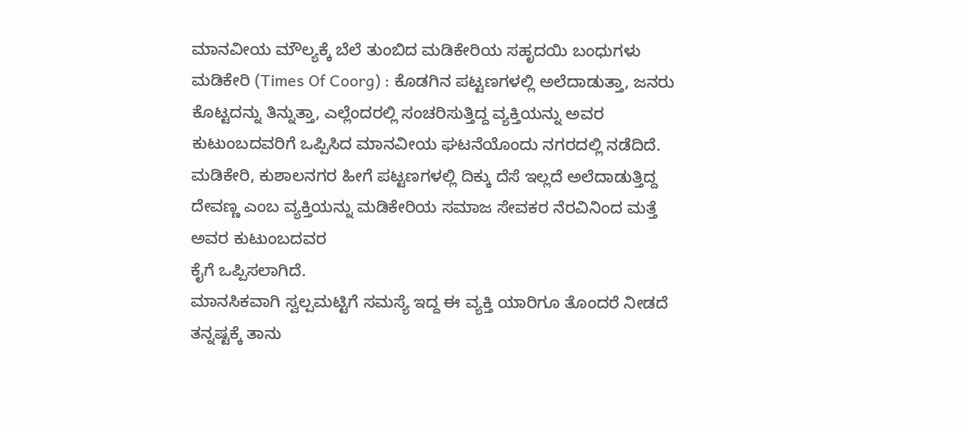ಮಾನವೀಯ ಮೌಲ್ಯಕ್ಕೆ ಬೆಲೆ ತುಂಬಿದ ಮಡಿಕೇರಿಯ ಸಹೃದಯಿ ಬಂಧುಗಳು
ಮಡಿಕೇರಿ (Times Of Coorg) : ಕೊಡಗಿನ ಪಟ್ಟಣಗಳಲ್ಲಿ ಅಲೆದಾಡುತ್ತಾ, ಜನರು ಕೊಟ್ಟದನ್ನು ತಿನ್ನುತ್ತಾ, ಎಲ್ಲೆಂದರಲ್ಲಿ ಸಂಚರಿಸುತ್ತಿದ್ದ ವ್ಯಕ್ತಿಯನ್ನು ಅವರ ಕುಟುಂಬದವರಿಗೆ ಒಪ್ಪಿಸಿದ ಮಾನವೀಯ ಘಟನೆಯೊಂದು ನಗರದಲ್ಲಿ ನಡೆದಿದೆ.
ಮಡಿಕೇರಿ, ಕುಶಾಲನಗರ ಹೀಗೆ ಪಟ್ಟಣಗಳಲ್ಲಿ ದಿಕ್ಕು ದೆಸೆ ಇಲ್ಲದೆ ಅಲೆದಾಡುತ್ತಿದ್ದ ದೇವಣ್ಣ ಎಂಬ ವ್ಯಕ್ತಿಯನ್ನು ಮಡಿಕೇರಿಯ ಸಮಾಜ ಸೇವಕರ ನೆರವಿನಿಂದ ಮತ್ತೆ
ಅವರ ಕುಟುಂಬದವರ
ಕೈಗೆ ಒಪ್ಪಿಸಲಾಗಿದೆ.
ಮಾನಸಿಕವಾಗಿ ಸ್ವಲ್ಪಮಟ್ಟಿಗೆ ಸಮಸ್ಯೆ ಇದ್ದ ಈ ವ್ಯಕ್ತಿ ಯಾರಿಗೂ ತೊಂದರೆ ನೀಡದೆ ತನ್ನಷ್ಟಕ್ಕೆ ತಾನು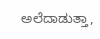ಅಲೆದಾಡುತ್ತಾ,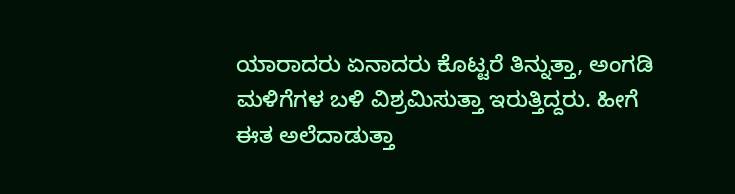ಯಾರಾದರು ಏನಾದರು ಕೊಟ್ಟರೆ ತಿನ್ನುತ್ತಾ, ಅಂಗಡಿ ಮಳಿಗೆಗಳ ಬಳಿ ವಿಶ್ರಮಿಸುತ್ತಾ ಇರುತ್ತಿದ್ದರು. ಹೀಗೆ
ಈತ ಅಲೆದಾಡುತ್ತಾ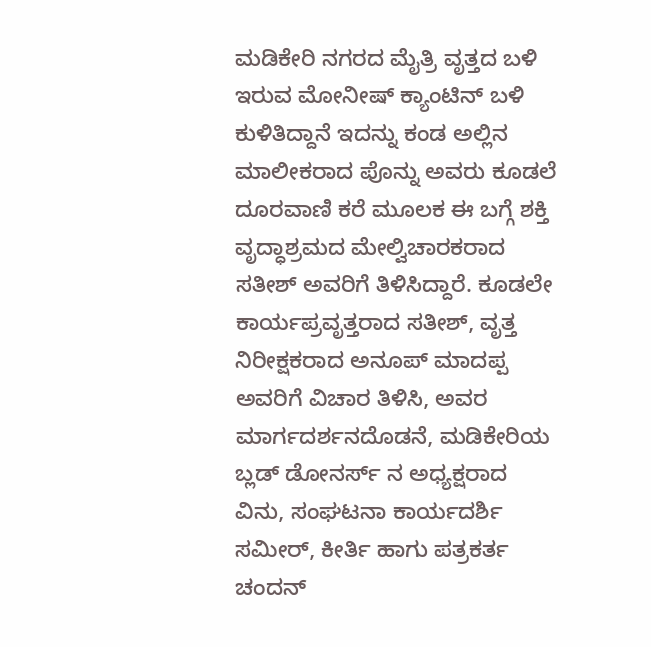ಮಡಿಕೇರಿ ನಗರದ ಮೈತ್ರಿ ವೃತ್ತದ ಬಳಿ ಇರುವ ಮೋನೀಷ್ ಕ್ಯಾಂಟಿನ್ ಬಳಿ ಕುಳಿತಿದ್ದಾನೆ ಇದನ್ನು ಕಂಡ ಅಲ್ಲಿನ ಮಾಲೀಕರಾದ ಪೊನ್ನು ಅವರು ಕೂಡಲೆ ದೂರವಾಣಿ ಕರೆ ಮೂಲಕ ಈ ಬಗ್ಗೆ ಶಕ್ತಿ ವೃದ್ಧಾಶ್ರಮದ ಮೇಲ್ವಿಚಾರಕರಾದ ಸತೀಶ್ ಅವರಿಗೆ ತಿಳಿಸಿದ್ದಾರೆ. ಕೂಡಲೇ ಕಾರ್ಯಪ್ರವೃತ್ತರಾದ ಸತೀಶ್, ವೃತ್ತ ನಿರೀಕ್ಷಕರಾದ ಅನೂಪ್ ಮಾದಪ್ಪ ಅವರಿಗೆ ವಿಚಾರ ತಿಳಿಸಿ, ಅವರ ಮಾರ್ಗದರ್ಶನದೊಡನೆ, ಮಡಿಕೇರಿಯ ಬ್ಲಡ್ ಡೋನರ್ಸ್ ನ ಅಧ್ಯಕ್ಷರಾದ ವಿನು, ಸಂಘಟನಾ ಕಾರ್ಯದರ್ಶಿ ಸಮೀರ್, ಕೀರ್ತಿ ಹಾಗು ಪತ್ರಕರ್ತ ಚಂದನ್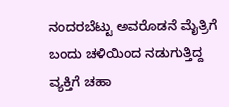ನಂದರಬೆಟ್ಟು ಅವರೊಡನೆ ಮೈತ್ರಿಗೆ ಬಂದು ಚಳಿಯಿಂದ ನಡುಗುತ್ತಿದ್ದ ವ್ಯಕ್ತಿಗೆ ಚಹಾ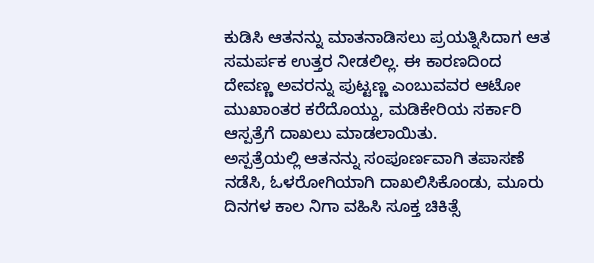ಕುಡಿಸಿ ಆತನನ್ನು ಮಾತನಾಡಿಸಲು ಪ್ರಯತ್ನಿಸಿದಾಗ ಆತ ಸಮರ್ಪಕ ಉತ್ತರ ನೀಡಲಿಲ್ಲ. ಈ ಕಾರಣದಿಂದ ದೇವಣ್ಣ ಅವರನ್ನು ಪುಟ್ಟಣ್ಣ ಎಂಬುವವರ ಆಟೋ ಮುಖಾಂತರ ಕರೆದೊಯ್ದು, ಮಡಿಕೇರಿಯ ಸರ್ಕಾರಿ ಆಸ್ಪತ್ರೆಗೆ ದಾಖಲು ಮಾಡಲಾಯಿತು.
ಅಸ್ಪತ್ರೆಯಲ್ಲಿ ಆತನನ್ನು ಸಂಪೂರ್ಣವಾಗಿ ತಪಾಸಣೆ ನಡೆಸಿ, ಓಳರೋಗಿಯಾಗಿ ದಾಖಲಿಸಿಕೊಂಡು, ಮೂರು ದಿನಗಳ ಕಾಲ ನಿಗಾ ವಹಿಸಿ ಸೂಕ್ತ ಚಿಕಿತ್ಸೆ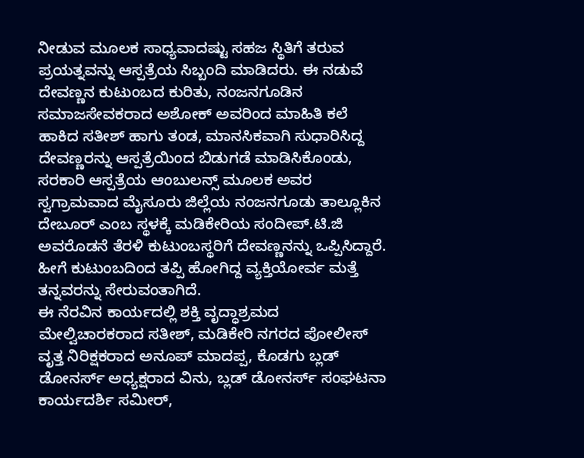ನೀಡುವ ಮೂಲಕ ಸಾಧ್ಯವಾದಷ್ಟು ಸಹಜ ಸ್ಥಿತಿಗೆ ತರುವ ಪ್ರಯತ್ನವನ್ನು ಆಸ್ಪತ್ರೆಯ ಸಿಬ್ಬಂದಿ ಮಾಡಿದರು. ಈ ನಡುವೆ ದೇವಣ್ಣನ ಕುಟುಂಬದ ಕುರಿತು, ನಂಜನಗೂಡಿನ ಸಮಾಜಸೇವಕರಾದ ಅಶೋಕ್ ಅವರಿಂದ ಮಾಹಿತಿ ಕಲೆ ಹಾಕಿದ ಸತೀಶ್ ಹಾಗು ತಂಡ, ಮಾನಸಿಕವಾಗಿ ಸುಧಾರಿಸಿದ್ದ ದೇವಣ್ಣರನ್ನು ಆಸ್ಪತ್ರೆಯಿಂದ ಬಿಡುಗಡೆ ಮಾಡಿಸಿಕೊಂಡು, ಸರಕಾರಿ ಆಸ್ಪತ್ರೆಯ ಆಂಬುಲನ್ಸ್ ಮೂಲಕ ಅವರ ಸ್ವಗ್ರಾಮವಾದ ಮೈಸೂರು ಜಿಲ್ಲೆಯ ನಂಜನಗೂಡು ತಾಲ್ಲೂಕಿನ ದೇಬೂರ್ ಎಂಬ ಸ್ಥಳಕ್ಕೆ ಮಡಿಕೇರಿಯ ಸಂದೀಪ್.ಟಿ.ಜಿ ಅವರೊಡನೆ ತೆರಳಿ ಕುಟುಂಬಸ್ಥರಿಗೆ ದೇವಣ್ಣನನ್ನು ಒಪ್ಪಿಸಿದ್ದಾರೆ. ಹೀಗೆ ಕುಟುಂಬದಿಂದ ತಪ್ಪಿ ಹೋಗಿದ್ದ ವ್ಯಕ್ತಿಯೋರ್ವ ಮತ್ತೆ ತನ್ನವರನ್ನು ಸೇರುವಂತಾಗಿದೆ.
ಈ ನೆರವಿನ ಕಾರ್ಯದಲ್ಲಿ ಶಕ್ತಿ ವೃದ್ಧಾಶ್ರಮದ ಮೇಲ್ವಿಚಾರಕರಾದ ಸತೀಶ್, ಮಡಿಕೇರಿ ನಗರದ ಪೋಲೀಸ್ ವೃತ್ತ ನಿರಿಕ್ಷಕರಾದ ಅನೂಪ್ ಮಾದಪ್ಪ, ಕೊಡಗು ಬ್ಲಡ್ ಡೋನರ್ಸ್ ಅಧ್ಯಕ್ಷರಾದ ವಿನು, ಬ್ಲಡ್ ಡೋನರ್ಸ್ ಸಂಘಟನಾ ಕಾರ್ಯದರ್ಶಿ ಸಮೀರ್,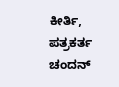ಕೀರ್ತಿ, ಪತ್ರಕರ್ತ ಚಂದನ್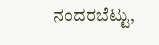ನಂದರಬೆಟ್ಟು,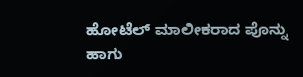ಹೋಟೆಲ್ ಮಾಲೀಕರಾದ ಪೊನ್ನು ಹಾಗು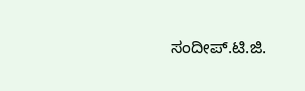ಸಂದೀಪ್.ಟಿ.ಜಿ.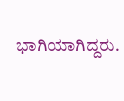ಭಾಗಿಯಾಗಿದ್ದರು.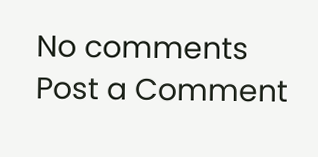No comments
Post a Comment